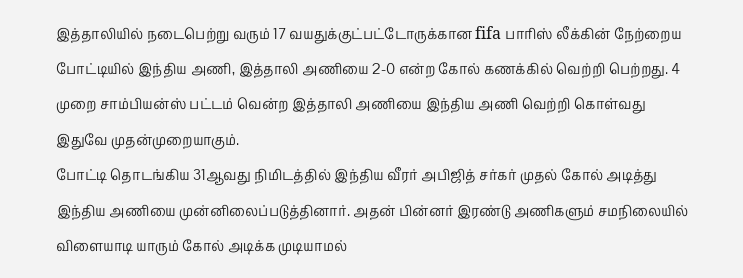இத்தாலியில் நடைபெற்று வரும் 17 வயதுக்குட்பட்டோருக்கான fifa பாரிஸ் லீக்கின் நேற்றைய போட்டியில் இந்திய அணி, இத்தாலி அணியை 2-0 என்ற கோல் கணக்கில் வெற்றி பெற்றது. 4 முறை சாம்பியன்ஸ் பட்டம் வென்ற இத்தாலி அணியை இந்திய அணி வெற்றி கொள்வது இதுவே முதன்முறையாகும்.
போட்டி தொடங்கிய 31ஆவது நிமிடத்தில் இந்திய வீரர் அபிஜித் சர்கர் முதல் கோல் அடித்து இந்திய அணியை முன்னிலைப்படுத்தினார். அதன் பின்னர் இரண்டு அணிகளும் சமநிலையில் விளையாடி யாரும் கோல் அடிக்க முடியாமல்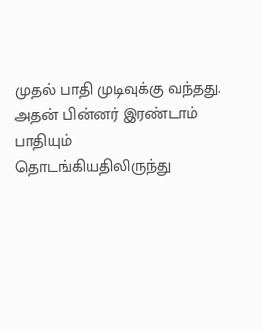முதல் பாதி முடிவுக்கு வந்தது. அதன் பின்னர் இரண்டாம் பாதியும் தொடங்கியதிலிருந்து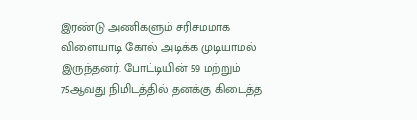இரண்டு அணிகளும் சரிசமமாக விளையாடி கோல் அடிக்க முடியாமல் இருந்தனர். போட்டியின் 59 மற்றும் 75ஆவது நிமிடத்தில் தனக்கு கிடைத்த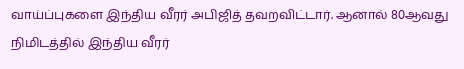வாய்ப்புகளை இந்திய வீரர் அபிஜித் தவறவிட்டார். ஆனால் 80ஆவது நிமிடத்தில் இந்திய வீரர்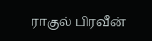ராகுல் பிரவீன்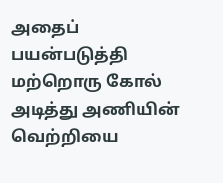அதைப் பயன்படுத்தி மற்றொரு கோல் அடித்து அணியின் வெற்றியை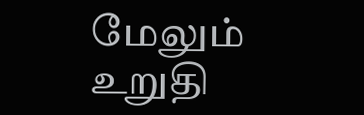மேலும் உறுதி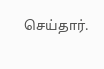செய்தார்.